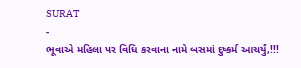SURAT
-
ભૂવાએ મહિલા પર વિધિ કરવાના નામે બસમાં દુષ્કર્મ આચર્યું,!!!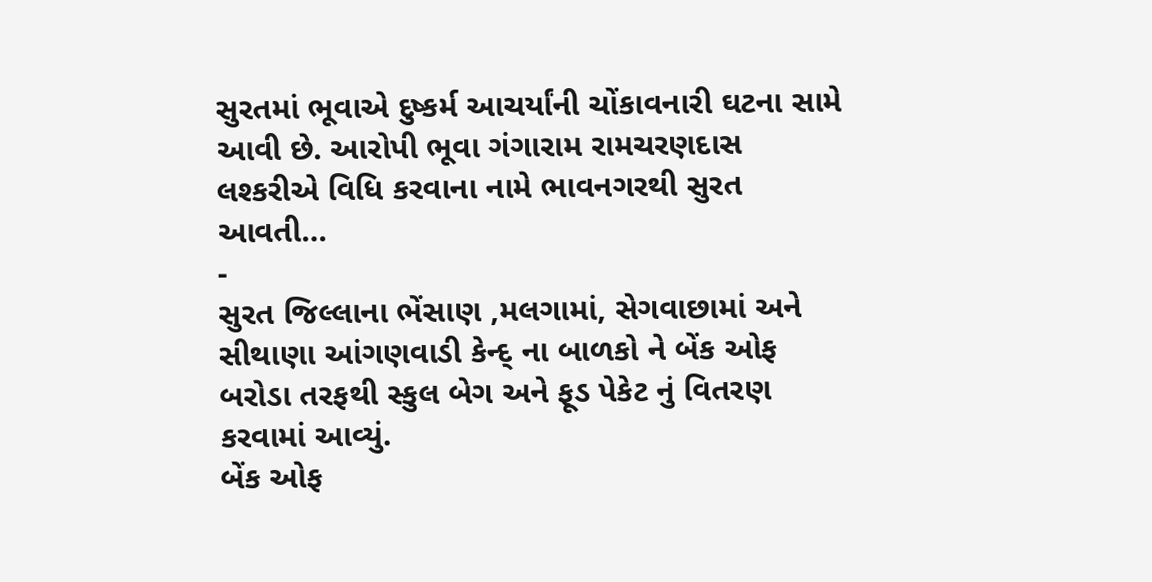સુરતમાં ભૂવાએ દુષ્કર્મ આચર્યાંની ચોંકાવનારી ઘટના સામે આવી છે. આરોપી ભૂવા ગંગારામ રામચરણદાસ લશ્કરીએ વિધિ કરવાના નામે ભાવનગરથી સુરત આવતી…
-
સુરત જિલ્લાના ભેંસાણ ,મલગામાં, સેગવાછામાં અને સીથાણા આંગણવાડી કેન્દ્ ના બાળકો ને બેંક ઓફ બરોડા તરફથી સ્કુલ બેગ અને ફૂડ પેકેટ નું વિતરણ કરવામાં આવ્યું.
બેંક ઓફ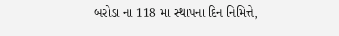બરોડા ના 118 મા સ્થાપના દિન નિમિત્તે,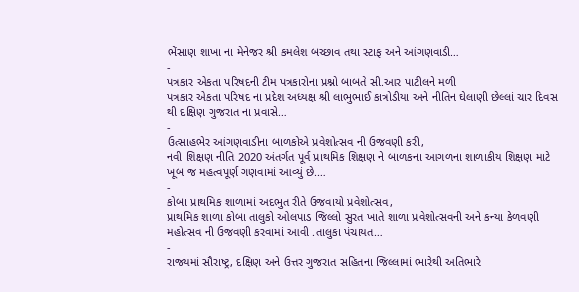ભેંસાણ શાખા ના મેનેજર શ્રી કમલેશ બચ્છાવ તથા સ્ટાફ અને આંગણવાડી…
-
પત્રકાર એકતા પરિષદની ટીમ પત્રકારોના પ્રશ્નો બાબતે સી.આર પાટીલને મળી
પત્રકાર એકતા પરિષદ ના પ્રદેશ અધ્યક્ષ શ્રી લાભુભાઈ કાત્રોડીયા અને નીતિન ઘેલાણી છેલ્લાં ચાર દિવસ થી દક્ષિણ ગુજરાત ના પ્રવાસે…
-
ઉત્સાહભેર આંગણવાડીના બાળકોએ પ્રવેશોત્સવ ની ઉજવણી કરી,
નવી શિક્ષણ નીતિ 2020 અંતર્ગત પૂર્વ પ્રાથમિક શિક્ષણ ને બાળકના આગળના શાળાકીય શિક્ષણ માટે ખૂબ જ મહત્વપૂર્ણ ગણવામાં આવ્યું છે.…
-
કોબા પ્રાથમિક શાળામાં અદભુત રીતે ઉજવાયો પ્રવેશોત્સવ,
પ્રાથમિક શાળા કોબા તાલુકો ઓલપાડ જિલ્લો સુરત ખાતે શાળા પ્રવેશોત્સવની અને કન્યા કેળવણી મહોત્સવ ની ઉજવણી કરવામાં આવી .તાલુકા પંચાયત…
-
રાજ્યમાં સૌરાષ્ટ્ર, દક્ષિણ અને ઉત્તર ગુજરાત સહિતના જિલ્લામાં ભારેથી અતિભારે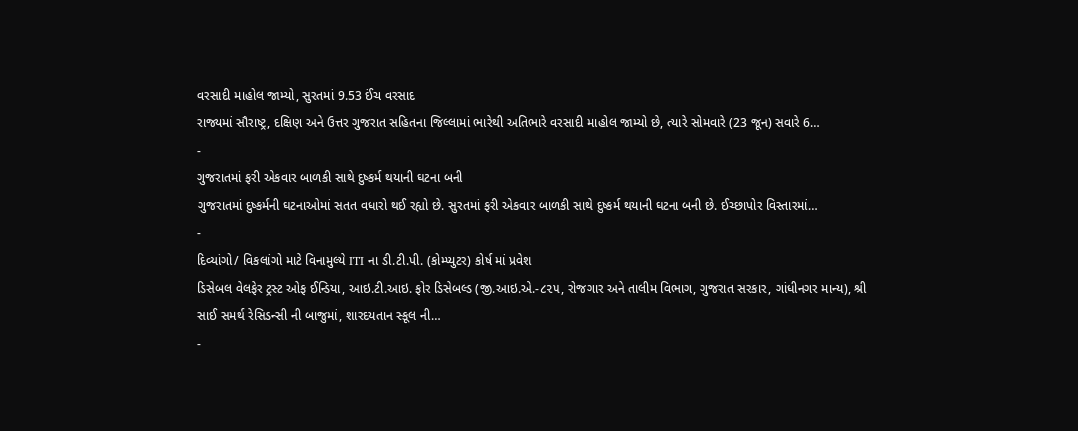વરસાદી માહોલ જામ્યો, સુરતમાં 9.53 ઈંચ વરસાદ
રાજ્યમાં સૌરાષ્ટ્ર, દક્ષિણ અને ઉત્તર ગુજરાત સહિતના જિલ્લામાં ભારેથી અતિભારે વરસાદી માહોલ જામ્યો છે, ત્યારે સોમવારે (23 જૂન) સવારે 6…
-
ગુજરાતમાં ફરી એકવાર બાળકી સાથે દુષ્કર્મ થયાની ઘટના બની
ગુજરાતમાં દુષ્કર્મની ઘટનાઓમાં સતત વધારો થઈ રહ્યો છે. સુરતમાં ફરી એકવાર બાળકી સાથે દુષ્કર્મ થયાની ઘટના બની છે. ઈચ્છાપોર વિસ્તારમાં…
-
દિવ્યાંગો/ વિકલાંગો માટે વિનામુલ્યે ITI ના ડી.ટી.પી. (કોમ્પ્યુટર) કોર્ષ માં પ્રવેશ
ડિસેબલ વેલફેર ટ્રસ્ટ ઓફ ઈન્ડિયા, આઇ.ટી.આઇ. ફોર ડિસેબલ્ડ (જી.આઇ.એ.-૮૨૫, રોજગાર અને તાલીમ વિભાગ, ગુજરાત સરકાર, ગાંધીનગર માન્ય), શ્રી સાઈ સમર્થ રેસિડન્સી ની બાજુમાં, શારદયતાન સ્કૂલ ની…
-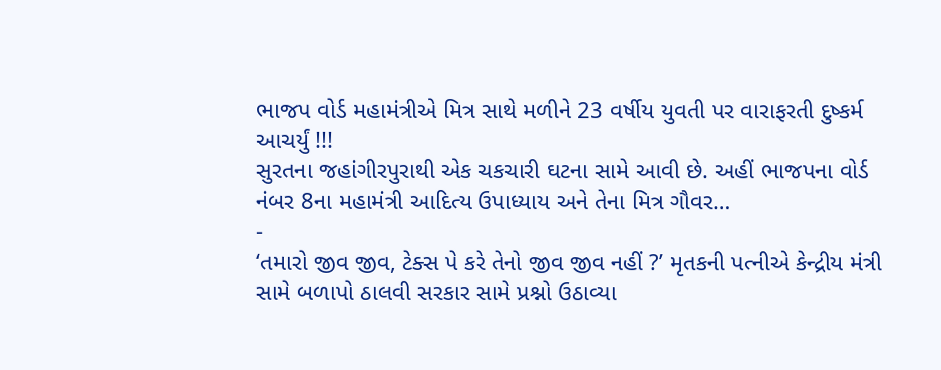ભાજપ વોર્ડ મહામંત્રીએ મિત્ર સાથે મળીને 23 વર્ષીય યુવતી પર વારાફરતી દુષ્કર્મ આચર્યું !!!
સુરતના જહાંગીરપુરાથી એક ચકચારી ઘટના સામે આવી છે. અહીં ભાજપના વોર્ડ નંબર 8ના મહામંત્રી આદિત્ય ઉપાધ્યાય અને તેના મિત્ર ગૌવર…
-
‘તમારો જીવ જીવ, ટેક્સ પે કરે તેનો જીવ જીવ નહીં ?’ મૃતકની પત્નીએ કેન્દ્રીય મંત્રી સામે બળાપો ઠાલવી સરકાર સામે પ્રશ્નો ઉઠાવ્યા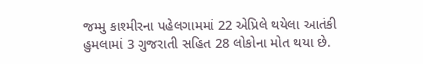જમ્મુ કાશ્મીરના પહેલગામમાં 22 એપ્રિલે થયેલા આતંકી હુમલામાં 3 ગુજરાતી સહિત 28 લોકોના મોત થયા છે.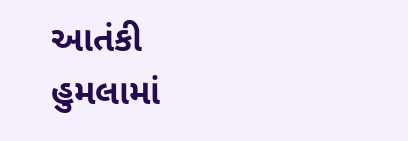આતંકી હુમલામાં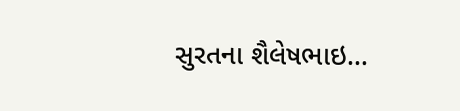સુરતના શૈલેષભાઇ…